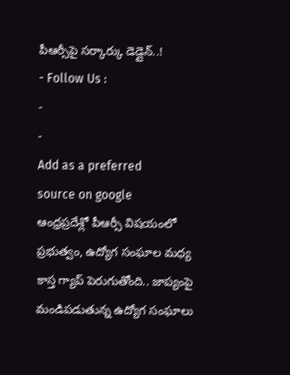పీఆర్సీపై సర్కార్కు డెడ్లైన్..!
- Follow Us :
-
-
Add as a preferred
source on google
ఆంధ్రప్రదేశ్లో పీఆర్సీ విషయంలో ప్రభుత్వం, ఉద్యోగ సంఘాల మధ్య కాస్త గ్యాప్ పెరుగుతోంది.. జాప్యంపై మండిపడుతున్న ఉద్యోగ సంఘాలు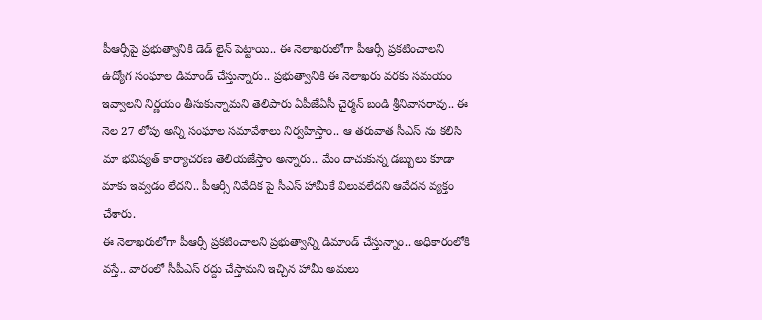పీఆర్సీపై ప్రభుత్వానికి డెడ్ లైన్ పెట్టాయి.. ఈ నెలాఖరులోగా పీఆర్సీ ప్రకటించాలని ఉద్యోగ సంఘాల డిమాండ్ చేస్తున్నారు.. ప్రభుత్వానికి ఈ నెలాఖరు వరకు సమయం ఇవ్వాలని నిర్ణయం తీసుకున్నామని తెలిపారు ఏపీజేఏసీ చైర్మన్ బండి శ్రీనివాసరావు.. ఈ నెల 27 లోపు అన్ని సంఘాల సమావేశాలు నిర్వహిస్తాం.. ఆ తరువాత సీఎస్ ను కలిసి మా భవిష్యత్ కార్యాచరణ తెలియజేస్తాం అన్నారు.. మేం దాచుకున్న డబ్బులు కూడా మాకు ఇవ్వడం లేదని.. పీఆర్సీ నివేదిక పై సీఎస్ హామీకే విలువలేదని ఆవేదన వ్యక్తం చేశారు.
ఈ నెలాఖరులోగా పీఆర్సీ ప్రకటించాలని ప్రభుత్వాన్ని డిమాండ్ చేస్తున్నాం.. అధికారంలోకి వస్తే.. వారంలో సీపీఎస్ రద్దు చేస్తామని ఇచ్చిన హామీ అమలు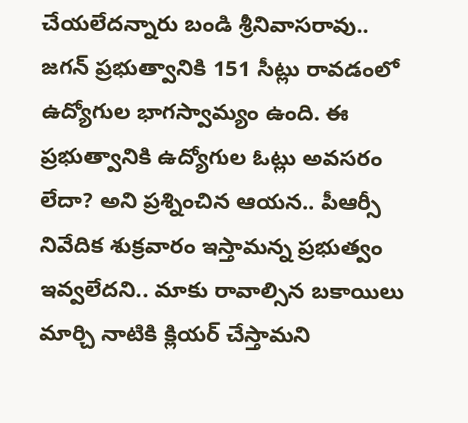చేయలేదన్నారు బండి శ్రీనివాసరావు.. జగన్ ప్రభుత్వానికి 151 సీట్లు రావడంలో ఉద్యోగుల భాగస్వామ్యం ఉంది. ఈ ప్రభుత్వానికి ఉద్యోగుల ఓట్లు అవసరం లేదా? అని ప్రశ్నించిన ఆయన.. పీఆర్సీ నివేదిక శుక్రవారం ఇస్తామన్న ప్రభుత్వం ఇవ్వలేదని.. మాకు రావాల్సిన బకాయిలు మార్చి నాటికి క్లియర్ చేస్తామని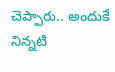చెప్పారు.. అందుకే నిన్నటి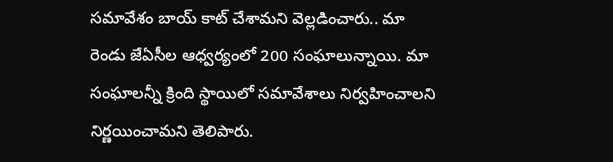సమావేశం బాయ్ కాట్ చేశామని వెల్లడించారు.. మా రెండు జేఏసీల ఆధ్వర్యంలో 200 సంఘాలున్నాయి. మా సంఘాలన్నీ క్రింది స్థాయిలో సమావేశాలు నిర్వహించాలని నిర్ణయించామని తెలిపారు.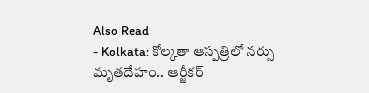Also Read
- Kolkata: కోల్కతా ఆస్పత్రిలో నర్సు మృతదేహం.. ఆర్జీకర్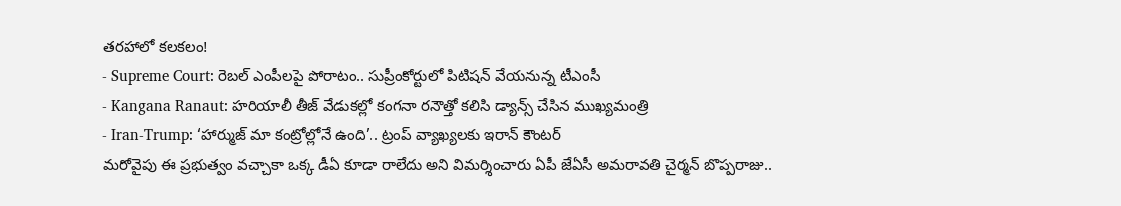తరహాలో కలకలం!
- Supreme Court: రెబల్ ఎంపీలపై పోరాటం.. సుప్రీంకోర్టులో పిటిషన్ వేయనున్న టీఎంసీ
- Kangana Ranaut: హరియాలీ తీజ్ వేడుకల్లో కంగనా రనౌత్తో కలిసి డ్యాన్స్ చేసిన ముఖ్యమంత్రి
- Iran-Trump: ‘హార్ముజ్ మా కంట్రోల్లోనే ఉంది’.. ట్రంప్ వ్యాఖ్యలకు ఇరాన్ కౌంటర్
మరోవైపు ఈ ప్రభుత్వం వచ్చాకా ఒక్క డీఏ కూడా రాలేదు అని విమర్శించారు ఏపీ జేఏసీ అమరావతి చైర్మన్ బొప్పరాజు..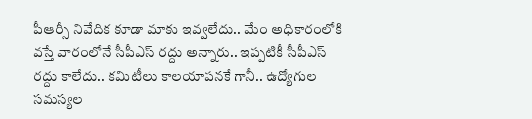పీఆర్సీ నివేదిక కూడా మాకు ఇవ్వలేదు.. మేం అధికారంలోకి వస్తే వారంలోనే సీపీఎస్ రద్దు అన్నారు.. ఇప్పటికీ సీపీఎస్ రద్దు కాలేదు.. కమిటీలు కాలయాపనకే గానీ.. ఉద్యోగుల సమస్యల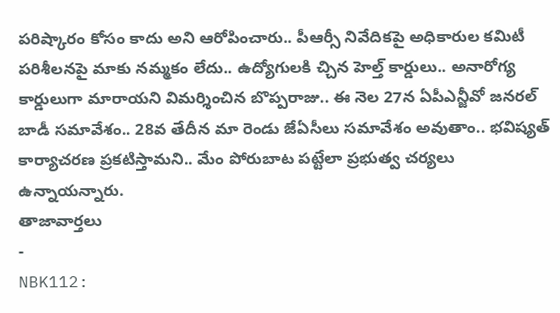పరిష్కారం కోసం కాదు అని ఆరోపించారు.. పీఆర్సీ నివేదికపై అధికారుల కమిటీ పరిశీలనపై మాకు నమ్మకం లేదు.. ఉద్యోగులకి చ్చిన హెల్త్ కార్డులు.. అనారోగ్య కార్డులుగా మారాయని విమర్శించిన బొప్పరాజు.. ఈ నెల 27న ఏపీఎన్జీవో జనరల్ బాడీ సమావేశం.. 28వ తేదీన మా రెండు జేఏసీలు సమావేశం అవుతాం.. భవిష్యత్ కార్యాచరణ ప్రకటిస్తామని.. మేం పోరుబాట పట్టేలా ప్రభుత్వ చర్యలు ఉన్నాయన్నారు.
తాజావార్తలు
-
NBK112: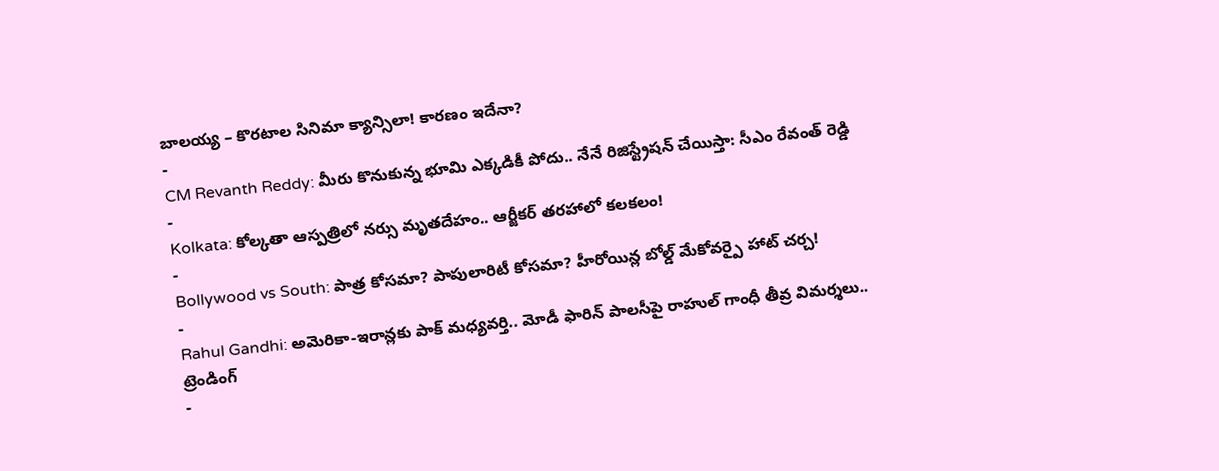బాలయ్య – కొరటాల సినిమా క్యాన్సిలా! కారణం ఇదేనా?
-
CM Revanth Reddy: మీరు కొనుకున్న భూమి ఎక్కడికీ పోదు.. నేనే రిజిస్ట్రేషన్ చేయిస్తా: సీఎం రేవంత్ రెడ్డి
-
Kolkata: కోల్కతా ఆస్పత్రిలో నర్సు మృతదేహం.. ఆర్జీకర్ తరహాలో కలకలం!
-
Bollywood vs South: పాత్ర కోసమా? పాపులారిటీ కోసమా? హీరోయిన్ల బోల్డ్ మేకోవర్పై హాట్ చర్చ!
-
Rahul Gandhi: అమెరికా-ఇరాన్లకు పాక్ మధ్యవర్తి.. మోడీ ఫారిన్ పాలసీపై రాహుల్ గాంధీ తీవ్ర విమర్శలు..
ట్రెండింగ్
-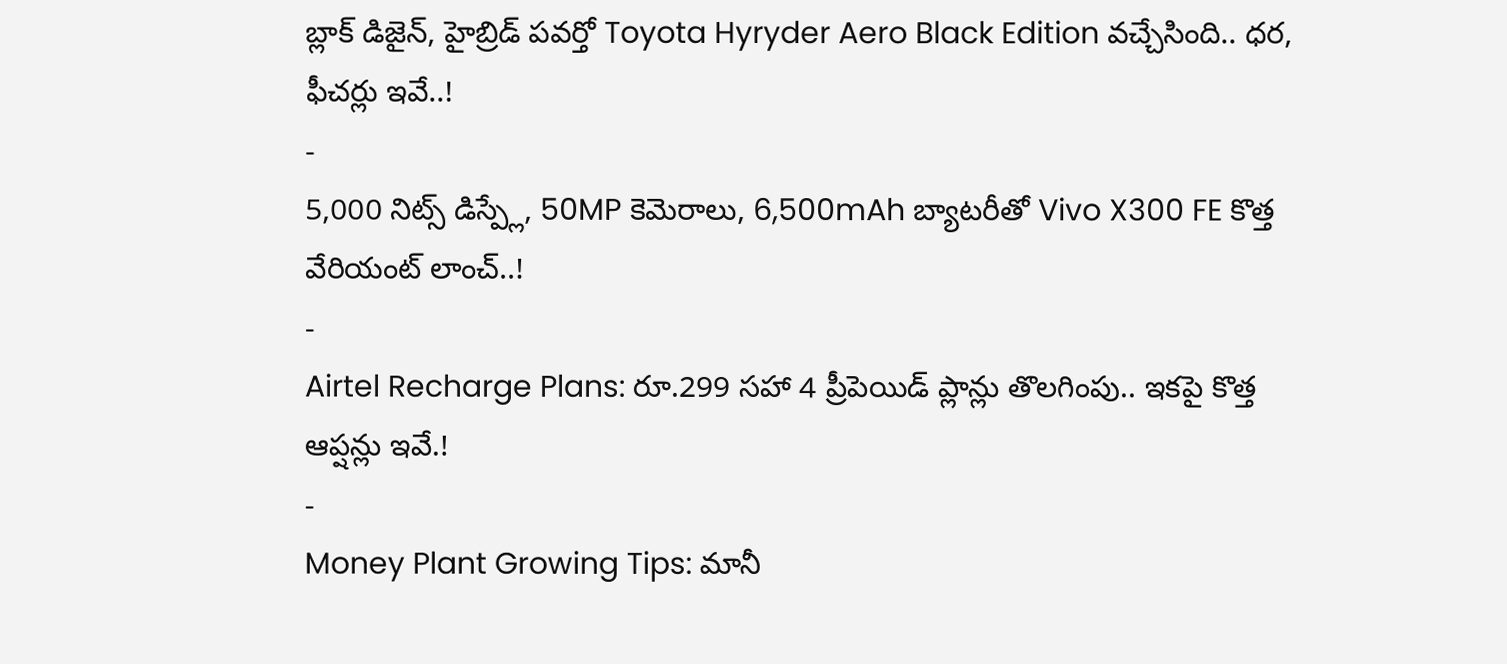బ్లాక్ డిజైన్, హైబ్రిడ్ పవర్తో Toyota Hyryder Aero Black Edition వచ్చేసింది.. ధర, ఫీచర్లు ఇవే..!
-
5,000 నిట్స్ డిస్ప్లే, 50MP కెమెరాలు, 6,500mAh బ్యాటరీతో Vivo X300 FE కొత్త వేరియంట్ లాంచ్..!
-
Airtel Recharge Plans: రూ.299 సహా 4 ప్రీపెయిడ్ ప్లాన్లు తొలగింపు.. ఇకపై కొత్త ఆప్షన్లు ఇవే.!
-
Money Plant Growing Tips: మానీ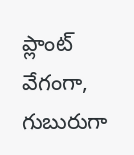ప్లాంట్ వేగంగా, గుబురుగా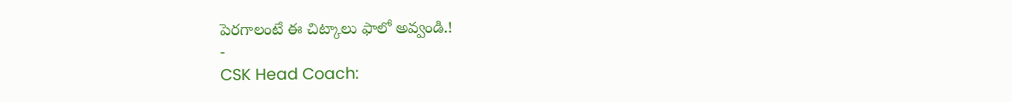పెరగాలంటే ఈ చిట్కాలు ఫాలో అవ్వండి.!
-
CSK Head Coach: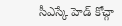సీఎస్కే హెడ్ కోచ్గా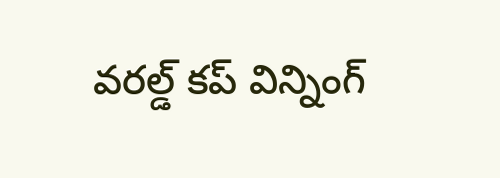వరల్డ్ కప్ విన్నింగ్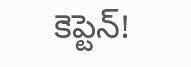కెప్టెన్!